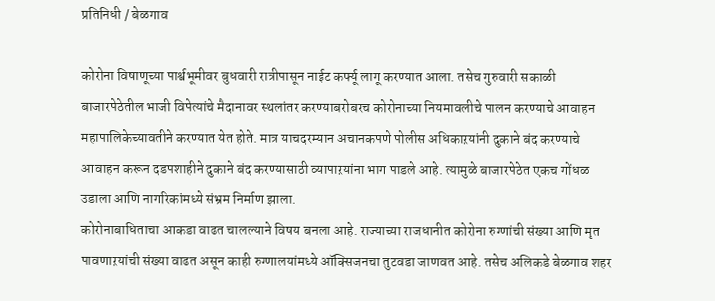प्रतिनिधी / बेळगाव

कोरोना विषाणूच्या पार्श्वभूमीवर बुधवारी रात्रीपासून नाईट कर्फ्यू लागू करण्यात आला. तसेच गुरुवारी सकाळी बाजारपेठेतील भाजी विपेत्यांचे मैदानावर स्थलांतर करण्याबरोबरच कोरोनाच्या नियमावलीचे पालन करण्याचे आवाहन महापालिकेच्यावतीने करण्यात येत होते. मात्र याचदरम्यान अचानकपणे पोलीस अधिकाऱयांनी दुकाने बंद करण्याचे आवाहन करून दडपशाहीने दुकाने बंद करण्यासाठी व्यापाऱयांना भाग पाडले आहे. त्यामुळे बाजारपेठेत एकच गोंधळ उडाला आणि नागरिकांमध्ये संभ्रम निर्माण झाला.
कोरोनाबाधिताचा आकडा वाढत चालल्याने विषय बनला आहे. राज्याच्या राजधानीत कोरोना रुग्णांची संख्या आणि मृत पावणाऱयांची संख्या वाढत असून काही रुग्णालयांमध्ये ऑक्सिजनचा तुटवडा जाणवत आहे. तसेच अलिकडे बेळगाव शहर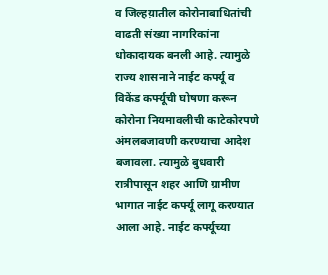व जिल्हय़ातील कोरोनाबाधितांची वाढती संख्या नागरिकांना धोकादायक बनली आहे. त्यामुळे राज्य शासनाने नाईट कर्फ्यू व विकेंड कर्फ्यूची घोषणा करून कोरोना नियमावलीची काटेकोरपणे अंमलबजावणी करण्याचा आदेश बजावला. त्यामुळे बुधवारी रात्रीपासून शहर आणि ग्रामीण भागात नाईट कर्फ्यू लागू करण्यात आला आहे. नाईट कर्फ्यूच्या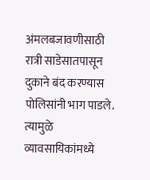अंमलबजावणीसाठी रात्री साडेसातपासून दुकाने बंद करण्यास पोलिसांनी भाग पाडले. त्यामुळे व्यावसायिकांमध्ये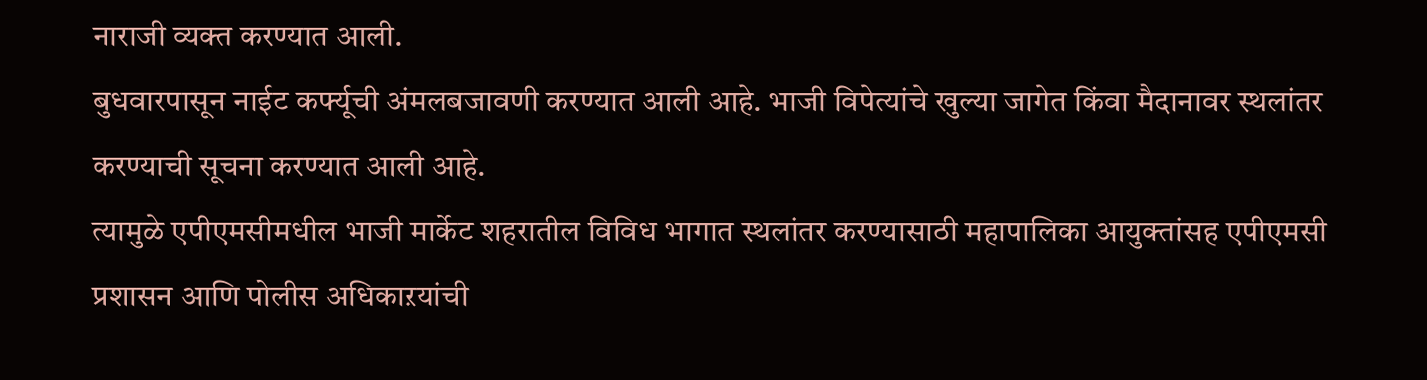नाराजी व्यक्त करण्यात आली.
बुधवारपासून नाईट कर्फ्यूची अंमलबजावणी करण्यात आली आहे. भाजी विपेत्यांचे खुल्या जागेत किंवा मैदानावर स्थलांतर करण्याची सूचना करण्यात आली आहे.
त्यामुळे एपीएमसीमधील भाजी मार्केट शहरातील विविध भागात स्थलांतर करण्यासाठी महापालिका आयुक्तांसह एपीएमसी प्रशासन आणि पोलीस अधिकाऱयांची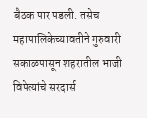बैठक पार पडली. तसेच महापालिकेच्यावतीने गुरुवारी सकाळपासून शहरातील भाजी विपेत्यांचे सरदार्स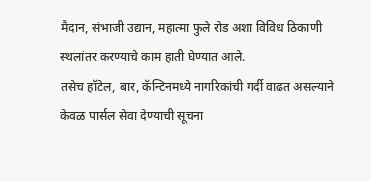मैदान, संभाजी उद्यान, महात्मा फुले रोड अशा विविध ठिकाणी स्थलांतर करण्याचे काम हाती घेण्यात आले.
तसेच हॉटेल, बार, कॅन्टिनमध्ये नागरिकांची गर्दी वाढत असल्याने केवळ पार्सल सेवा देण्याची सूचना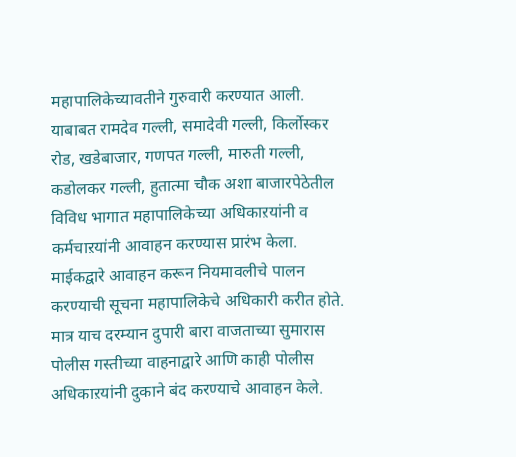महापालिकेच्यावतीने गुरुवारी करण्यात आली. याबाबत रामदेव गल्ली, समादेवी गल्ली, किर्लोस्कर रोड, खडेबाजार, गणपत गल्ली, मारुती गल्ली, कडोलकर गल्ली, हुतात्मा चौक अशा बाजारपेठेतील विविध भागात महापालिकेच्या अधिकाऱयांनी व कर्मचाऱयांनी आवाहन करण्यास प्रारंभ केला. माईकद्वारे आवाहन करून नियमावलीचे पालन करण्याची सूचना महापालिकेचे अधिकारी करीत होते. मात्र याच दरम्यान दुपारी बारा वाजताच्या सुमारास पोलीस गस्तीच्या वाहनाद्वारे आणि काही पोलीस अधिकाऱयांनी दुकाने बंद करण्याचे आवाहन केले.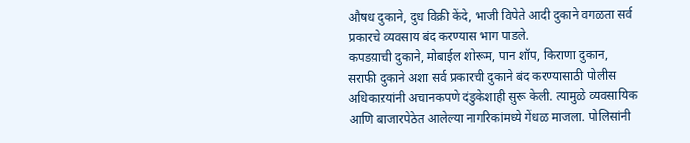औषध दुकाने, दुध विक्री केंदे, भाजी विपेते आदी दुकाने वगळता सर्व प्रकारचे व्यवसाय बंद करण्यास भाग पाडले.
कपडय़ाची दुकाने, मोबाईल शोरूम, पान शॉप, किराणा दुकान, सराफी दुकाने अशा सर्व प्रकारची दुकाने बंद करण्यासाठी पोलीस अधिकाऱयांनी अचानकपणे दंडुकेशाही सुरू केली. त्यामुळे व्यवसायिक आणि बाजारपेठेत आलेल्या नागरिकांमध्ये गेंधळ माजला. पोलिसांनी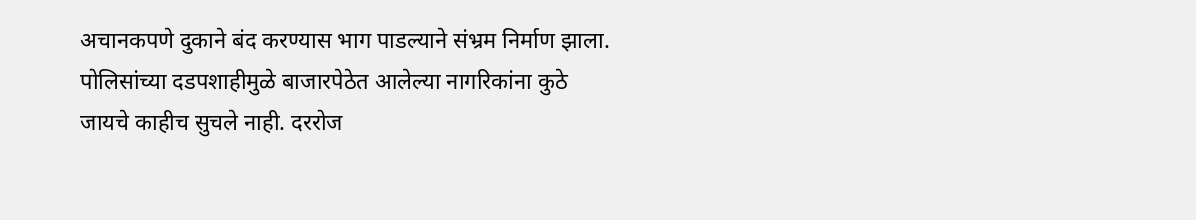अचानकपणे दुकाने बंद करण्यास भाग पाडल्याने संभ्रम निर्माण झाला. पोलिसांच्या दडपशाहीमुळे बाजारपेठेत आलेल्या नागरिकांना कुठे जायचे काहीच सुचले नाही. दररोज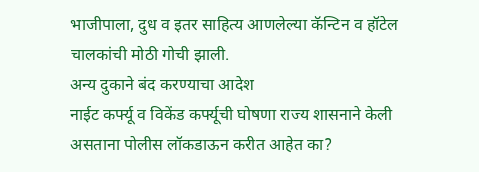भाजीपाला, दुध व इतर साहित्य आणलेल्या कॅन्टिन व हॉटेल चालकांची मोठी गोची झाली.
अन्य दुकाने बंद करण्याचा आदेश
नाईट कर्फ्यू व विकेंड कर्फ्यूची घोषणा राज्य शासनाने केली असताना पोलीस लॉकडाऊन करीत आहेत का?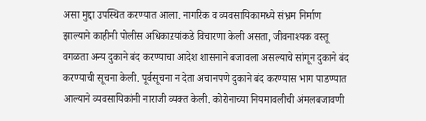असा मुद्दा उपस्थित करण्यात आला. नागरिक व व्यवसायिकामध्ये संभ्रम निर्माण झाल्याने काहीनी पोलीस अधिकाऱयांकडे विचारणा केली असता, जीवनाश्यक वस्तू वगळता अन्य दुकाने बंद करण्याचा आदेश शासनाने बजावला असल्याचे सांगून दुकाने बंद करण्याची सूचना केली. पूर्वसूचना न देता अचानपणे दुकाने बंद करण्यास भाग पाडण्यात आल्याने व्यवसायिकांनी नाराजी व्यक्त केली. कोरोनाच्या नियमावलीची अंमलबजावणी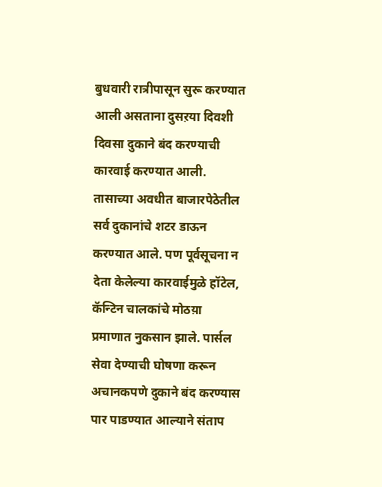बुधवारी रात्रीपासून सुरू करण्यात आली असताना दुसऱया दिवशी दिवसा दुकाने बंद करण्याची कारवाई करण्यात आली. तासाच्या अवधीत बाजारपेठेतील सर्व दुकानांचे शटर डाऊन करण्यात आले. पण पूर्वसूचना न देता केलेल्या कारवाईमुळे हॉटेल, कॅन्टिन चालकांचे मोठय़ा प्रमाणात नुकसान झाले. पार्सल सेवा देण्याची घोषणा करून अचानकपणे दुकाने बंद करण्यास पार पाडण्यात आल्याने संताप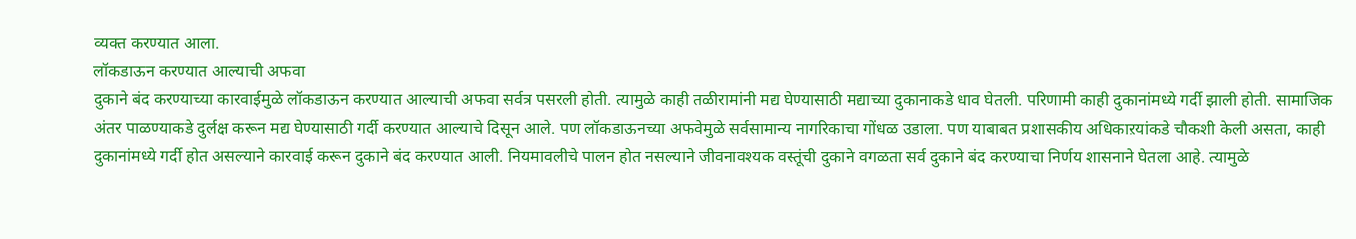व्यक्त करण्यात आला.
लॉकडाऊन करण्यात आल्याची अफवा
दुकाने बंद करण्याच्या कारवाईमुळे लॉकडाऊन करण्यात आल्याची अफवा सर्वत्र पसरली होती. त्यामुळे काही तळीरामांनी मद्य घेण्यासाठी मद्याच्या दुकानाकडे धाव घेतली. परिणामी काही दुकानांमध्ये गर्दी झाली होती. सामाजिक अंतर पाळण्याकडे दुर्लक्ष करून मद्य घेण्यासाठी गर्दी करण्यात आल्याचे दिसून आले. पण लॉकडाऊनच्या अफवेमुळे सर्वसामान्य नागरिकाचा गोंधळ उडाला. पण याबाबत प्रशासकीय अधिकाऱयांकडे चौकशी केली असता, काही दुकानांमध्ये गर्दी होत असल्याने कारवाई करून दुकाने बंद करण्यात आली. नियमावलीचे पालन होत नसल्याने जीवनावश्यक वस्तूंची दुकाने वगळता सर्व दुकाने बंद करण्याचा निर्णय शासनाने घेतला आहे. त्यामुळे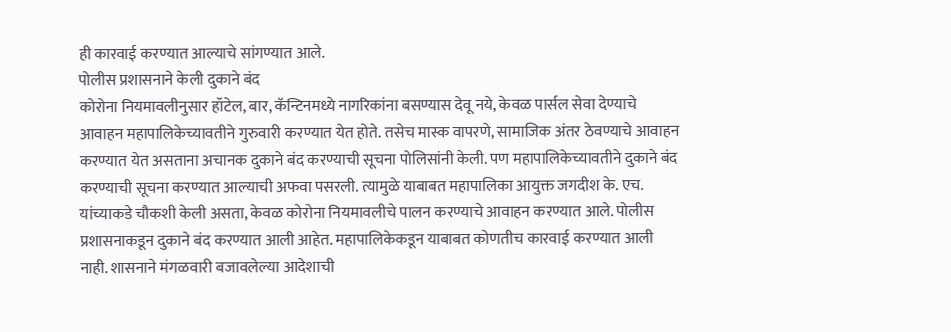ही कारवाई करण्यात आल्याचे सांगण्यात आले.
पोलीस प्रशासनाने केली दुकाने बंद
कोरोना नियमावलीनुसार हॉटेल, बार, कॅन्टिनमध्ये नागरिकांना बसण्यास देवू नये, केवळ पार्सल सेवा देण्याचे आवाहन महापालिकेच्यावतीने गुरुवारी करण्यात येत होते. तसेच मास्क वापरणे, सामाजिक अंतर ठेवण्याचे आवाहन करण्यात येत असताना अचानक दुकाने बंद करण्याची सूचना पोलिसांनी केली. पण महापालिकेच्यावतीने दुकाने बंद करण्याची सूचना करण्यात आल्याची अफवा पसरली. त्यामुळे याबाबत महापालिका आयुक्त जगदीश के. एच. यांच्याकडे चौकशी केली असता, केवळ कोरोना नियमावलीचे पालन करण्याचे आवाहन करण्यात आले. पोलीस प्रशासनाकडून दुकाने बंद करण्यात आली आहेत. महापालिकेकडून याबाबत कोणतीच कारवाई करण्यात आली नाही. शासनाने मंगळवारी बजावलेल्या आदेशाची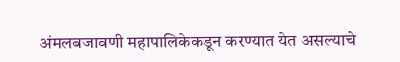अंमलबजावणी महापालिकेकडून करण्यात येत असल्याचे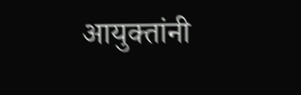आयुक्तांनी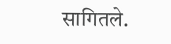सागितले.